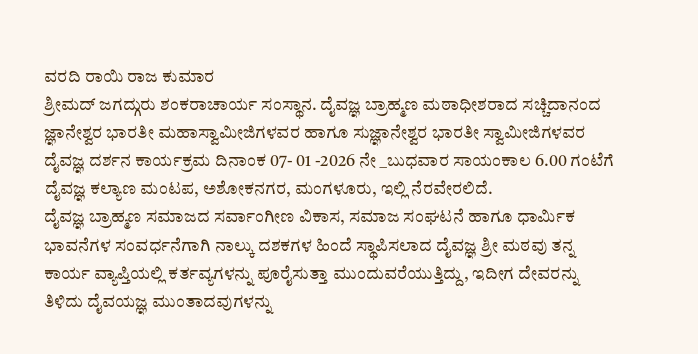ವರದಿ ರಾಯಿ ರಾಜ ಕುಮಾರ
ಶ್ರೀಮದ್ ಜಗದ್ಗುರು ಶಂಕರಾಚಾರ್ಯ ಸಂಸ್ಥಾನ. ದೈವಜ್ಞ ಬ್ರಾಹ್ಮಣ ಮಠಾಧೀಶರಾದ ಸಚ್ಚಿದಾನಂದ ಜ್ಞಾನೇಶ್ವರ ಭಾರತೀ ಮಹಾಸ್ವಾಮೀಜಿಗಳವರ ಹಾಗೂ ಸುಜ್ಞಾನೇಶ್ವರ ಭಾರತೀ ಸ್ವಾಮೀಜಿಗಳವರ ದೈವಜ್ಞ ದರ್ಶನ ಕಾರ್ಯಕ್ರಮ ದಿನಾಂಕ 07- 01 -2026 ನೇ _ಬುಧವಾರ ಸಾಯಂಕಾಲ 6.00 ಗಂಟೆಗೆ ದೈವಜ್ಞ ಕಲ್ಯಾಣ ಮಂಟಪ, ಅಶೋಕನಗರ, ಮಂಗಳೂರು, ಇಲ್ಲಿ ನೆರವೇರಲಿದೆ.
ದೈವಜ್ಞ ಬ್ರಾಹ್ಮಣ ಸಮಾಜದ ಸರ್ವಾಂಗೀಣ ವಿಕಾಸ, ಸಮಾಜ ಸಂಘಟನೆ ಹಾಗೂ ಧಾರ್ಮಿಕ ಭಾವನೆಗಳ ಸಂವರ್ಧನೆಗಾಗಿ ನಾಲ್ಕು ದಶಕಗಳ ಹಿಂದೆ ಸ್ಥಾಪಿಸಲಾದ ದೈವಜ್ಞ ಶ್ರೀ ಮಠವು ತನ್ನ ಕಾರ್ಯ ವ್ಯಾಪ್ತಿಯಲ್ಲಿ ಕರ್ತವ್ಯಗಳನ್ನು ಪೂರೈಸುತ್ತಾ ಮುಂದುವರೆಯುತ್ತಿದ್ದು, ಇದೀಗ ದೇವರನ್ನು ತಿಳಿದು ದೈವಯಜ್ಞ ಮುಂತಾದವುಗಳನ್ನು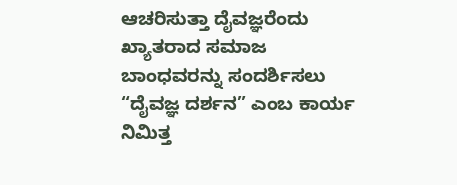ಆಚರಿಸುತ್ತಾ ದೈವಜ್ಞರೆಂದು ಖ್ಯಾತರಾದ ಸಮಾಜ ಬಾಂಧವರನ್ನು ಸಂದರ್ಶಿಸಲು “ದೈವಜ್ಞ ದರ್ಶನ” ಎಂಬ ಕಾರ್ಯ ನಿಮಿತ್ತ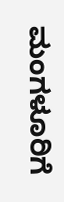ಮಂಗಳೂರಿಗೆ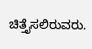ಚಿತ್ತೈಸಲಿರುವರು.